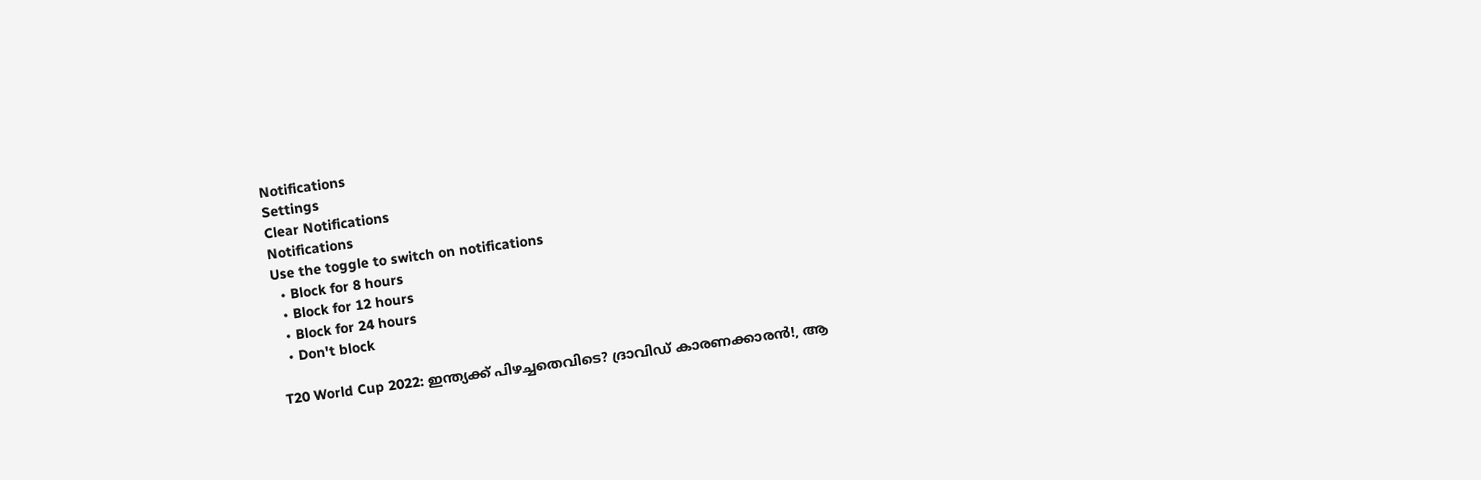Notifications
Settings
Clear Notifications
Notifications
Use the toggle to switch on notifications
  • Block for 8 hours
  • Block for 12 hours
  • Block for 24 hours
  • Don't block

T20 World Cup 2022: ഇന്ത്യക്ക് പിഴച്ചതെവിടെ? ദ്രാവിഡ് കാരണക്കാരന്‍!, ആ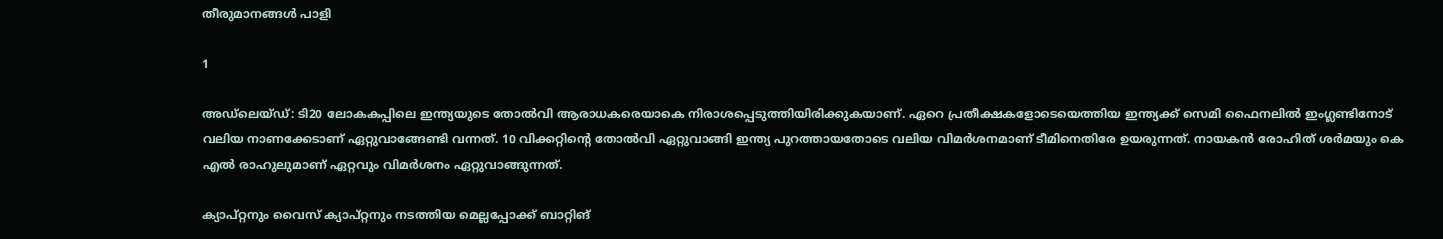തീരുമാനങ്ങള്‍ പാളി

1

അഡ്‌ലെയ്ഡ്: ടി20 ലോകകപ്പിലെ ഇന്ത്യയുടെ തോല്‍വി ആരാധകരെയാകെ നിരാശപ്പെടുത്തിയിരിക്കുകയാണ്. ഏറെ പ്രതീക്ഷകളോടെയെത്തിയ ഇന്ത്യക്ക് സെമി ഫൈനലില്‍ ഇംഗ്ലണ്ടിനോട് വലിയ നാണക്കേടാണ് ഏറ്റുവാങ്ങേണ്ടി വന്നത്. 10 വിക്കറ്റിന്റെ തോല്‍വി ഏറ്റുവാങ്ങി ഇന്ത്യ പുറത്തായതോടെ വലിയ വിമര്‍ശനമാണ് ടീമിനെതിരേ ഉയരുന്നത്. നായകന്‍ രോഹിത് ശര്‍മയും കെ എല്‍ രാഹുലുമാണ് ഏറ്റവും വിമര്‍ശനം ഏറ്റുവാങ്ങുന്നത്.

ക്യാപ്റ്റനും വൈസ് ക്യാപ്റ്റനും നടത്തിയ മെല്ലപ്പോക്ക് ബാറ്റിങ്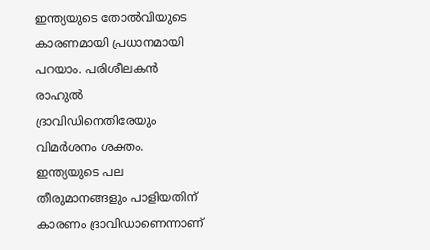ഇന്ത്യയുടെ തോല്‍വിയുടെ കാരണമായി പ്രധാനമായി പറയാം. പരിശീലകന്‍ രാഹുല്‍ ദ്രാവിഡിനെതിരേയും വിമര്‍ശനം ശക്തം. ഇന്ത്യയുടെ പല തീരുമാനങ്ങളും പാളിയതിന് കാരണം ദ്രാവിഡാണെന്നാണ്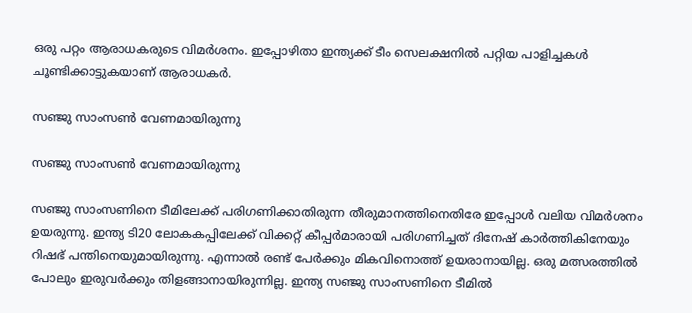ഒരു പറ്റം ആരാധകരുടെ വിമര്‍ശനം. ഇപ്പോഴിതാ ഇന്ത്യക്ക് ടീം സെലക്ഷനില്‍ പറ്റിയ പാളിച്ചകള്‍ ചൂണ്ടിക്കാട്ടുകയാണ് ആരാധകര്‍.

സഞ്ജു സാംസണ്‍ വേണമായിരുന്നു

സഞ്ജു സാംസണ്‍ വേണമായിരുന്നു

സഞ്ജു സാംസണിനെ ടീമിലേക്ക് പരിഗണിക്കാതിരുന്ന തീരുമാനത്തിനെതിരേ ഇപ്പോള്‍ വലിയ വിമര്‍ശനം ഉയരുന്നു. ഇന്ത്യ ടി20 ലോകകപ്പിലേക്ക് വിക്കറ്റ് കീപ്പര്‍മാരായി പരിഗണിച്ചത് ദിനേഷ് കാര്‍ത്തികിനേയും റിഷഭ് പന്തിനെയുമായിരുന്നു. എന്നാല്‍ രണ്ട് പേര്‍ക്കും മികവിനൊത്ത് ഉയരാനായില്ല. ഒരു മത്സരത്തില്‍ പോലും ഇരുവര്‍ക്കും തിളങ്ങാനായിരുന്നില്ല. ഇന്ത്യ സഞ്ജു സാംസണിനെ ടീമില്‍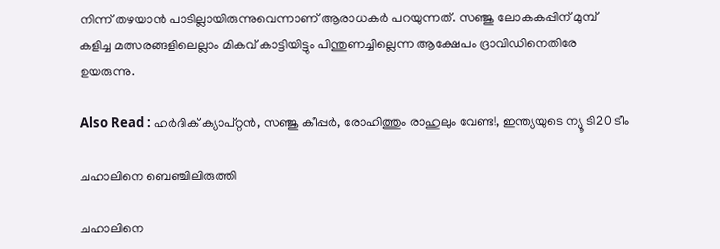നിന്ന് തഴയാന്‍ പാടില്ലായിരുന്നുവെന്നാണ് ആരാധകര്‍ പറയുന്നത്. സഞ്ജു ലോകകപ്പിന് മുമ്പ് കളിച്ച മത്സരങ്ങളിലെല്ലാം മികവ് കാട്ടിയിട്ടും പിന്തുണച്ചില്ലെന്ന ആക്ഷേപം ദ്രാവിഡിനെതിരേ ഉയരുന്നു.

Also Read : ഹര്‍ദിക് ക്യാപ്റ്റന്‍, സഞ്ജു കീപ്പര്‍, രോഹിത്തും രാഹുലും വേണ്ട!, ഇന്ത്യയുടെ ന്യൂ ടി20 ടീം

ചഹാലിനെ ബെഞ്ചിലിരുത്തി

ചഹാലിനെ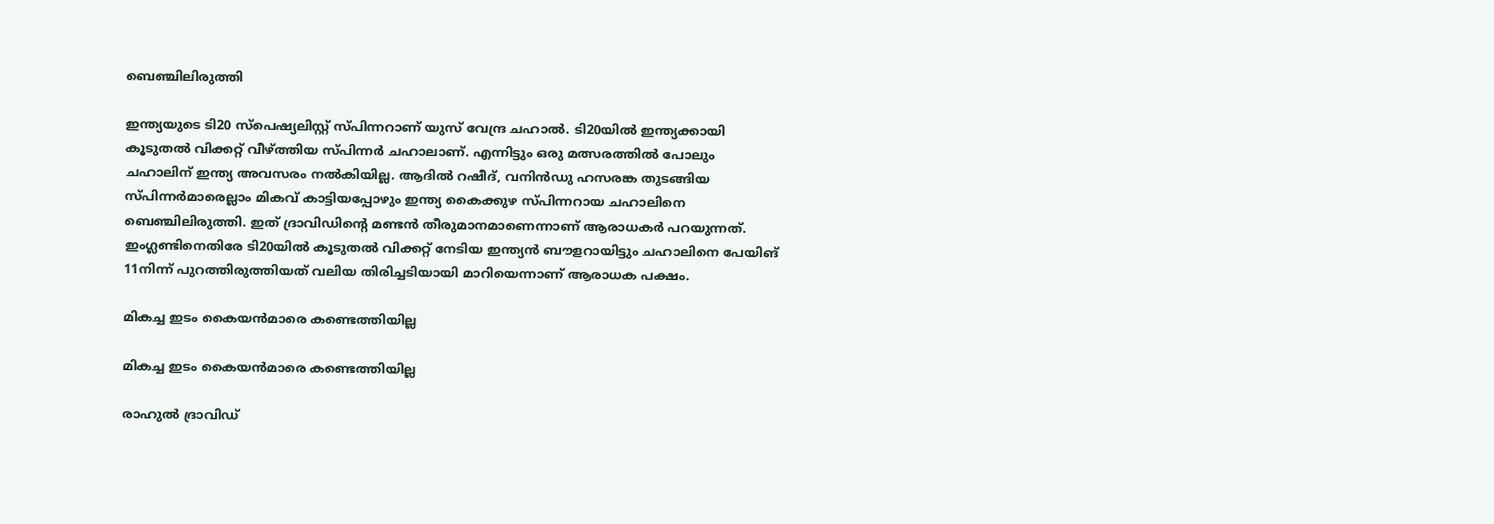ബെഞ്ചിലിരുത്തി

ഇന്ത്യയുടെ ടി20 സ്‌പെഷ്യലിസ്റ്റ് സ്പിന്നറാണ് യുസ് വേന്ദ്ര ചഹാല്‍. ടി20യില്‍ ഇന്ത്യക്കായി കൂടുതല്‍ വിക്കറ്റ് വീഴ്ത്തിയ സ്പിന്നര്‍ ചഹാലാണ്. എന്നിട്ടും ഒരു മത്സരത്തില്‍ പോലും ചഹാലിന് ഇന്ത്യ അവസരം നല്‍കിയില്ല. ആദില്‍ റഷീദ്, വനിന്‍ഡു ഹസരങ്ക തുടങ്ങിയ സ്പിന്നര്‍മാരെല്ലാം മികവ് കാട്ടിയപ്പോഴും ഇന്ത്യ കൈക്കുഴ സ്പിന്നറായ ചഹാലിനെ ബെഞ്ചിലിരുത്തി. ഇത് ദ്രാവിഡിന്റെ മണ്ടന്‍ തീരുമാനമാണെന്നാണ് ആരാധകര്‍ പറയുന്നത്. ഇംഗ്ലണ്ടിനെതിരേ ടി20യില്‍ കൂടുതല്‍ വിക്കറ്റ് നേടിയ ഇന്ത്യന്‍ ബൗളറായിട്ടും ചഹാലിനെ പേയിങ് 11നിന്ന് പുറത്തിരുത്തിയത് വലിയ തിരിച്ചടിയായി മാറിയെന്നാണ് ആരാധക പക്ഷം.

മികച്ച ഇടം കൈയന്‍മാരെ കണ്ടെത്തിയില്ല

മികച്ച ഇടം കൈയന്‍മാരെ കണ്ടെത്തിയില്ല

രാഹുല്‍ ദ്രാവിഡ്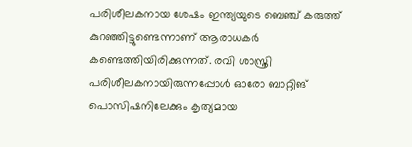പരിശീലകനായ ശേഷം ഇന്ത്യയുടെ ബെഞ്ച് കരുത്ത് കുറഞ്ഞിട്ടുണ്ടെന്നാണ് ആരാധകര്‍ കണ്ടെത്തിയിരിക്കുന്നത്. രവി ശാസ്ത്രി പരിശീലകനായിരുന്നപ്പോള്‍ ഓരോ ബാറ്റിങ് പൊസിഷനിലേക്കും കൃത്യമായ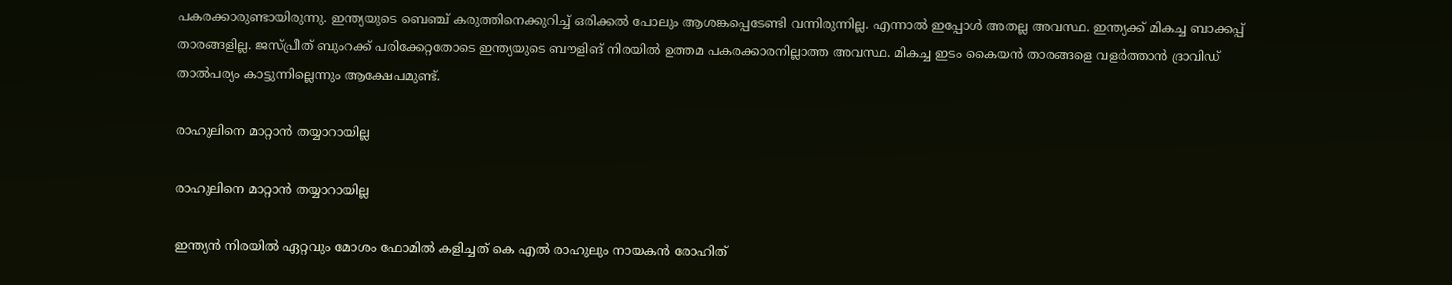പകരക്കാരുണ്ടായിരുന്നു. ഇന്ത്യയുടെ ബെഞ്ച് കരുത്തിനെക്കുറിച്ച് ഒരിക്കല്‍ പോലും ആശങ്കപ്പെടേണ്ടി വന്നിരുന്നില്ല. എന്നാല്‍ ഇപ്പോള്‍ അതല്ല അവസ്ഥ. ഇന്ത്യക്ക് മികച്ച ബാക്കപ്പ് താരങ്ങളില്ല. ജസ്പ്രീത് ബുംറക്ക് പരിക്കേറ്റതോടെ ഇന്ത്യയുടെ ബൗളിങ് നിരയില്‍ ഉത്തമ പകരക്കാരനില്ലാത്ത അവസ്ഥ. മികച്ച ഇടം കൈയന്‍ താരങ്ങളെ വളര്‍ത്താന്‍ ദ്രാവിഡ് താല്‍പര്യം കാട്ടുന്നില്ലെന്നും ആക്ഷേപമുണ്ട്.

രാഹുലിനെ മാറ്റാന്‍ തയ്യാറായില്ല

രാഹുലിനെ മാറ്റാന്‍ തയ്യാറായില്ല

ഇന്ത്യന്‍ നിരയില്‍ ഏറ്റവും മോശം ഫോമില്‍ കളിച്ചത് കെ എല്‍ രാഹുലും നായകന്‍ രോഹിത്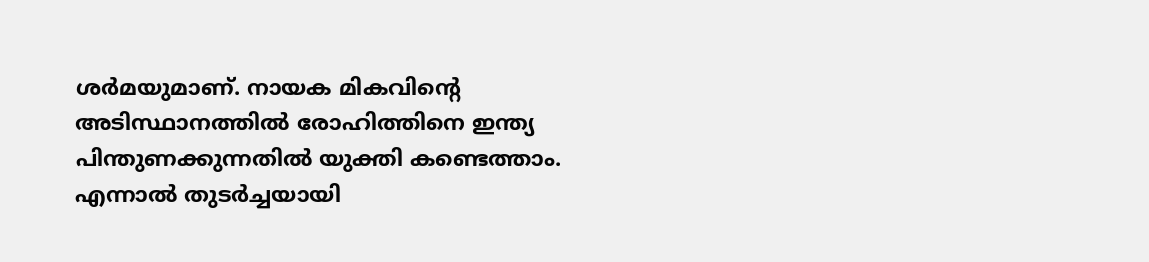ശര്‍മയുമാണ്. നായക മികവിന്റെ അടിസ്ഥാനത്തില്‍ രോഹിത്തിനെ ഇന്ത്യ പിന്തുണക്കുന്നതില്‍ യുക്തി കണ്ടെത്താം. എന്നാല്‍ തുടര്‍ച്ചയായി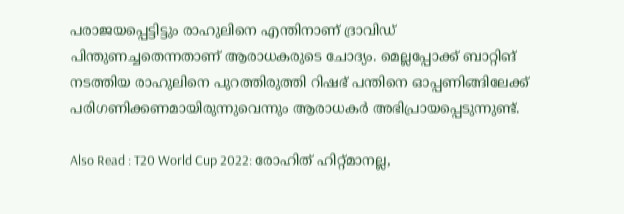പരാജയപ്പെട്ടിട്ടും രാഹുലിനെ എന്തിനാണ് ദ്രാവിഡ് പിന്തുണച്ചതെന്നതാണ് ആരാധകരുടെ ചോദ്യം. മെല്ലപ്പോക്ക് ബാറ്റിങ് നടത്തിയ രാഹുലിനെ പുറത്തിരുത്തി റിഷഭ് പന്തിനെ ഓപ്പണിങ്ങിലേക്ക് പരിഗണിക്കണമായിരുന്നുവെന്നും ആരാധകര്‍ അഭിപ്രായപ്പെടുന്നുണ്ട്.

Also Read : T20 World Cup 2022: രോഹിത് ഹിറ്റ്മാനല്ല,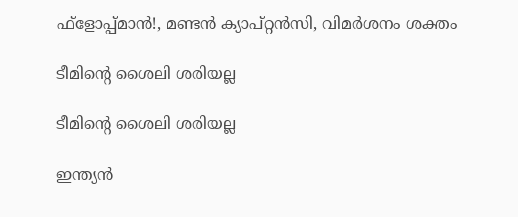ഫ്‌ളോപ്പ്മാന്‍!, മണ്ടന്‍ ക്യാപ്റ്റന്‍സി, വിമര്‍ശനം ശക്തം

ടീമിന്റെ ശൈലി ശരിയല്ല

ടീമിന്റെ ശൈലി ശരിയല്ല

ഇന്ത്യന്‍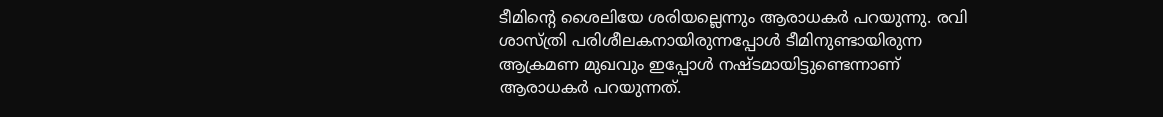ടീമിന്റെ ശൈലിയേ ശരിയല്ലെന്നും ആരാധകര്‍ പറയുന്നു. രവി ശാസ്ത്രി പരിശീലകനായിരുന്നപ്പോള്‍ ടീമിനുണ്ടായിരുന്ന ആക്രമണ മുഖവും ഇപ്പോള്‍ നഷ്ടമായിട്ടുണ്ടെന്നാണ് ആരാധകര്‍ പറയുന്നത്.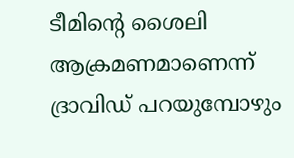ടീമിന്റെ ശൈലി ആക്രമണമാണെന്ന് ദ്രാവിഡ് പറയുമ്പോഴും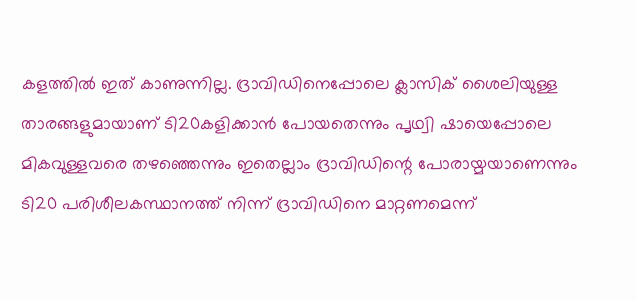കളത്തില്‍ ഇത് കാണുന്നില്ല. ദ്രാവിഡിനെപ്പോലെ ക്ലാസിക് ശൈലിയുള്ള താരങ്ങളുമായാണ് ടി20കളിക്കാന്‍ പോയതെന്നും പൃഥ്വി ഷായെപ്പോലെ മികവുള്ളവരെ തഴഞ്ഞെന്നും ഇതെല്ലാം ദ്രാവിഡിന്റെ പോരായ്മയാണെന്നും ടി20 പരിശീലകസ്ഥാനത്ത് നിന്ന് ദ്രാവിഡിനെ മാറ്റണമെന്ന്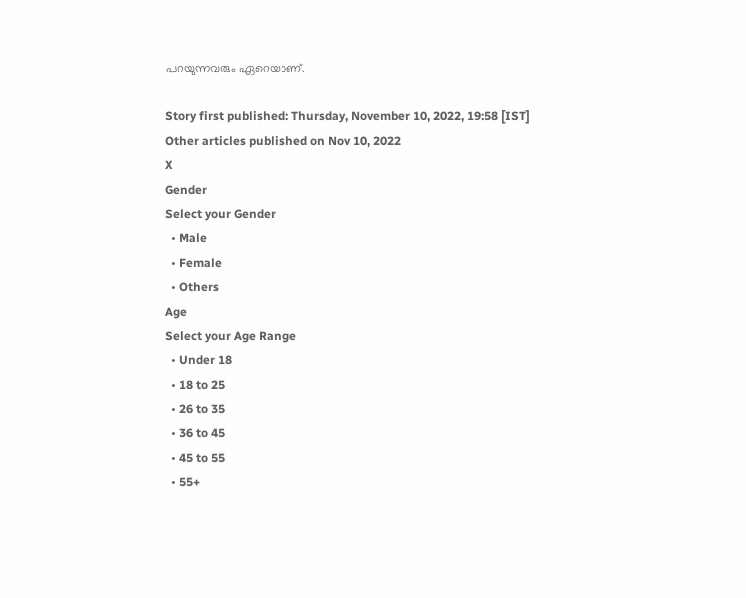പറയുന്നവരും ഏറെയാണ്.

Story first published: Thursday, November 10, 2022, 19:58 [IST]
Other articles published on Nov 10, 2022
X
Gender
Select your Gender
  • Male
  • Female
  • Others
Age
Select your Age Range
  • Under 18
  • 18 to 25
  • 26 to 35
  • 36 to 45
  • 45 to 55
  • 55+